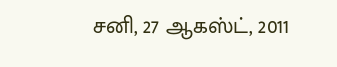சனி, 27 ஆகஸ்ட், 2011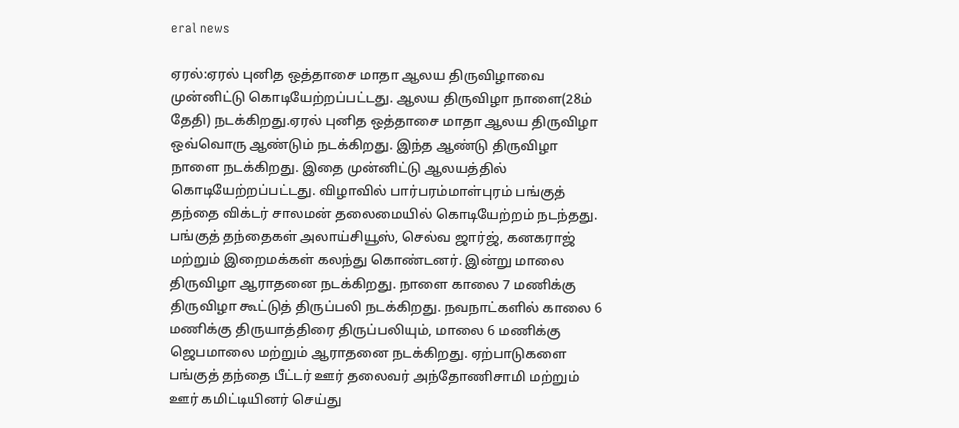eral news

ஏரல்:ஏரல் புனித ஒத்தாசை மாதா ஆலய திருவிழாவை முன்னிட்டு கொடியேற்றப்பட்டது. ஆலய திருவிழா நாளை(28ம் தேதி) நடக்கிறது.ஏரல் புனித ஒத்தாசை மாதா ஆலய திருவிழா ஒவ்வொரு ஆண்டும் நடக்கிறது. இந்த ஆண்டு திருவிழா நாளை நடக்கிறது. இதை முன்னிட்டு ஆலயத்தில் கொடியேற்றப்பட்டது. விழாவில் பார்பரம்மாள்புரம் பங்குத் தந்தை விக்டர் சாலமன் தலைமையில் கொடியேற்றம் நடந்தது. பங்குத் தந்தைகள் அலாய்சியூஸ், செல்வ ஜார்ஜ், கனகராஜ் மற்றும் இறைமக்கள் கலந்து கொண்டனர். இன்று மாலை திருவிழா ஆராதனை நடக்கிறது. நாளை காலை 7 மணிக்கு திருவிழா கூட்டுத் திருப்பலி நடக்கிறது. நவநாட்களில் காலை 6 மணிக்கு திருயாத்திரை திருப்பலியும், மாலை 6 மணிக்கு ஜெபமாலை மற்றும் ஆராதனை நடக்கிறது. ஏற்பாடுகளை பங்குத் தந்தை பீட்டர் ஊர் தலைவர் அந்தோணிசாமி மற்றும் ஊர் கமிட்டியினர் செய்து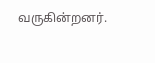வருகின்றனர்.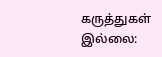கருத்துகள் இல்லை: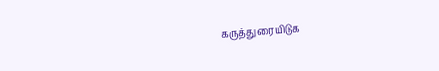கருத்துரையிடுக